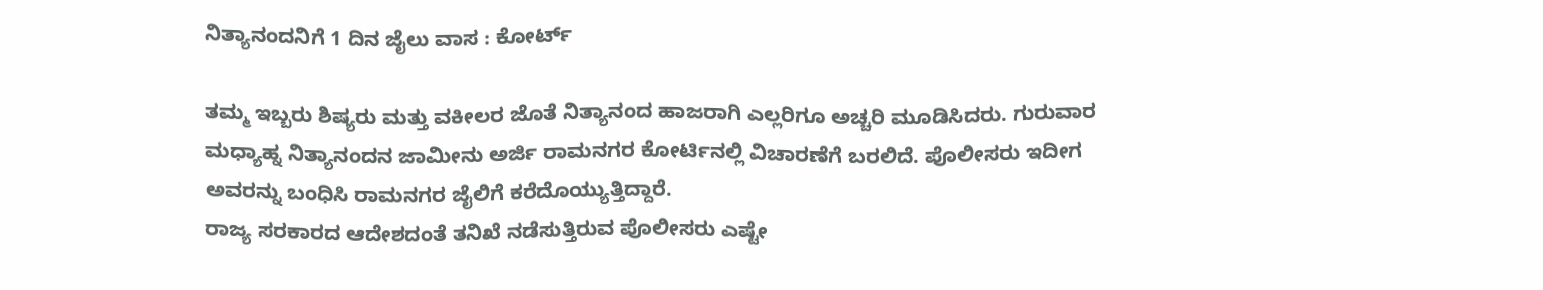ನಿತ್ಯಾನಂದನಿಗೆ 1 ದಿನ ಜೈಲು ವಾಸ : ಕೋರ್ಟ್

ತಮ್ಮ ಇಬ್ಬರು ಶಿಷ್ಯರು ಮತ್ತು ವಕೀಲರ ಜೊತೆ ನಿತ್ಯಾನಂದ ಹಾಜರಾಗಿ ಎಲ್ಲರಿಗೂ ಅಚ್ಚರಿ ಮೂಡಿಸಿದರು. ಗುರುವಾರ ಮಧ್ಯಾಹ್ನ ನಿತ್ಯಾನಂದನ ಜಾಮೀನು ಅರ್ಜಿ ರಾಮನಗರ ಕೋರ್ಟಿನಲ್ಲಿ ವಿಚಾರಣೆಗೆ ಬರಲಿದೆ. ಪೊಲೀಸರು ಇದೀಗ ಅವರನ್ನು ಬಂಧಿಸಿ ರಾಮನಗರ ಜೈಲಿಗೆ ಕರೆದೊಯ್ಯುತ್ತಿದ್ದಾರೆ.
ರಾಜ್ಯ ಸರಕಾರದ ಆದೇಶದಂತೆ ತನಿಖೆ ನಡೆಸುತ್ತಿರುವ ಪೊಲೀಸರು ಎಷ್ಟೇ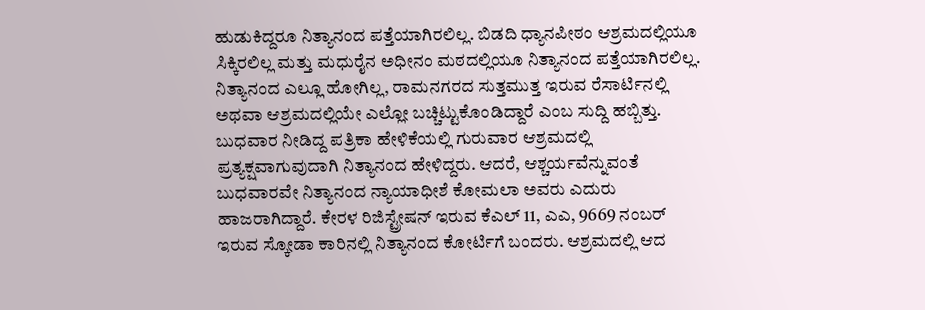ಹುಡುಕಿದ್ದರೂ ನಿತ್ಯಾನಂದ ಪತ್ತೆಯಾಗಿರಲಿಲ್ಲ. ಬಿಡದಿ ಧ್ಯಾನಪೀಠಂ ಆಶ್ರಮದಲ್ಲಿಯೂ ಸಿಕ್ಕಿರಲಿಲ್ಲ ಮತ್ತು ಮಧುರೈನ ಅಧೀನಂ ಮಠದಲ್ಲಿಯೂ ನಿತ್ಯಾನಂದ ಪತ್ತೆಯಾಗಿರಲಿಲ್ಲ. ನಿತ್ಯಾನಂದ ಎಲ್ಲೂ ಹೋಗಿಲ್ಲ, ರಾಮನಗರದ ಸುತ್ತಮುತ್ತ ಇರುವ ರೆಸಾರ್ಟಿನಲ್ಲಿ ಅಥವಾ ಆಶ್ರಮದಲ್ಲಿಯೇ ಎಲ್ಲೋ ಬಚ್ಚಿಟ್ಟುಕೊಂಡಿದ್ದಾರೆ ಎಂಬ ಸುದ್ದಿ ಹಬ್ಬಿತ್ತು.
ಬುಧವಾರ ನೀಡಿದ್ದ ಪತ್ರಿಕಾ ಹೇಳಿಕೆಯಲ್ಲಿ ಗುರುವಾರ ಆಶ್ರಮದಲ್ಲಿ ಪ್ರತ್ಯಕ್ಷವಾಗುವುದಾಗಿ ನಿತ್ಯಾನಂದ ಹೇಳಿದ್ದರು. ಆದರೆ, ಆಶ್ಚರ್ಯವೆನ್ನುವಂತೆ ಬುಧವಾರವೇ ನಿತ್ಯಾನಂದ ನ್ಯಾಯಾಧೀಶೆ ಕೋಮಲಾ ಅವರು ಎದುರು ಹಾಜರಾಗಿದ್ದಾರೆ. ಕೇರಳ ರಿಜಿಸ್ಟ್ರೇಷನ್ ಇರುವ ಕೆಎಲ್ 11, ಎಎ, 9669 ನಂಬರ್ ಇರುವ ಸ್ಕೋಡಾ ಕಾರಿನಲ್ಲಿ ನಿತ್ಯಾನಂದ ಕೋರ್ಟಿಗೆ ಬಂದರು. ಆಶ್ರಮದಲ್ಲಿ ಆದ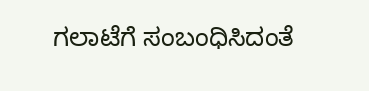ಗಲಾಟೆಗೆ ಸಂಬಂಧಿಸಿದಂತೆ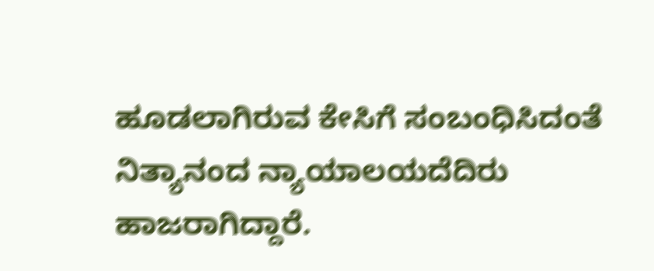ಹೂಡಲಾಗಿರುವ ಕೇಸಿಗೆ ಸಂಬಂಧಿಸಿದಂತೆ ನಿತ್ಯಾನಂದ ನ್ಯಾಯಾಲಯದೆದಿರು ಹಾಜರಾಗಿದ್ದಾರೆ.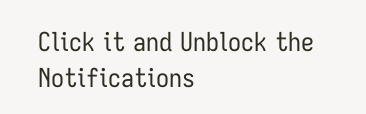Click it and Unblock the Notifications